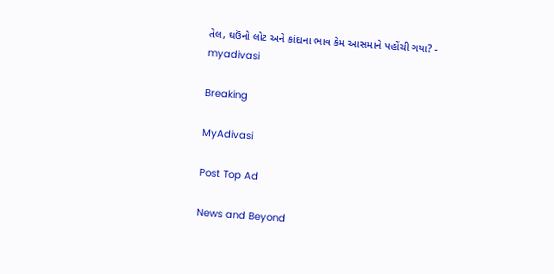તેલ, ઘઉંનો લોટ અને કાંદાના ભાવ કેમ આસમાને પહોંચી ગયા? - myadivasi

Breaking

MyAdivasi

Post Top Ad

News and Beyond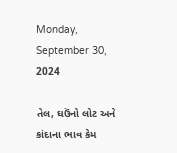Monday, September 30, 2024

તેલ, ઘઉંનો લોટ અને કાંદાના ભાવ કેમ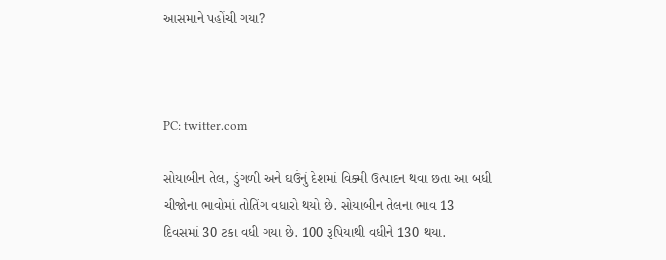આસમાને પહોંચી ગયા?



PC: twitter.com

સોયાબીન તેલ, ડુંગળી અને ઘઉંનું દેશમાં વિક્મી ઉત્પાદન થવા છતા આ બધી ચીજોના ભાવોમાં તોતિંગ વધારો થયો છે. સોયાબીન તેલના ભાવ 13 દિવસમાં 30 ટકા વધી ગયા છે. 100 રૂપિયાથી વધીને 130 થયા.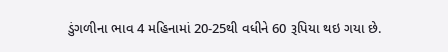ડુંગળીના ભાવ 4 મહિનામાં 20-25થી વધીને 60 રૂપિયા થઇ ગયા છે.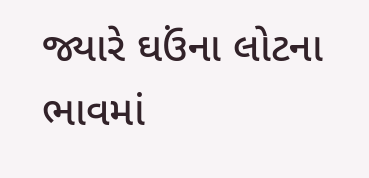જ્યારે ઘઉંના લોટના ભાવમાં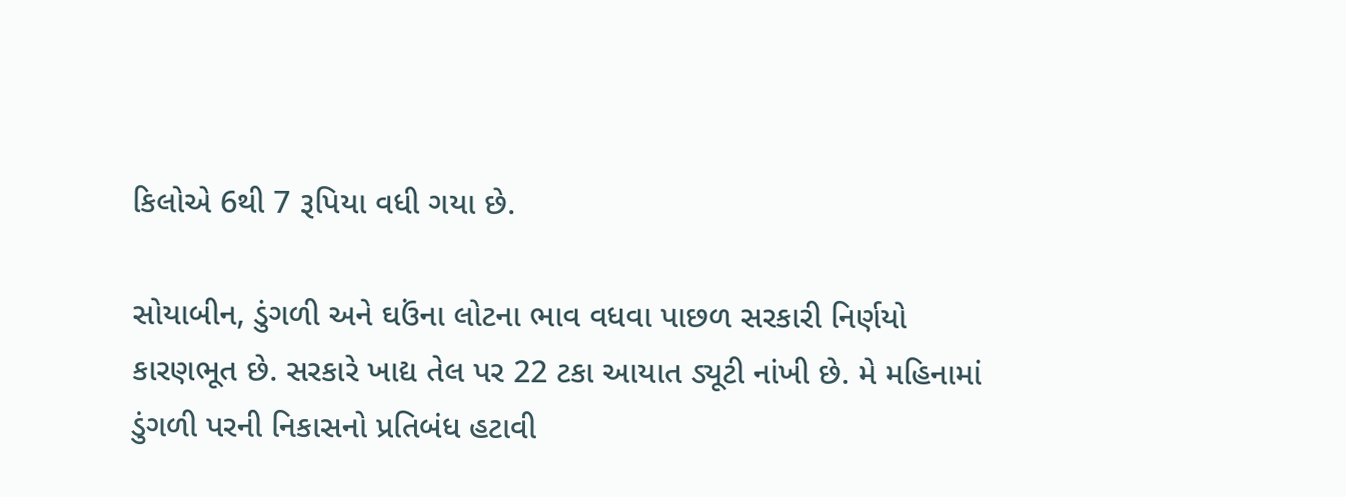કિલોએ 6થી 7 રૂપિયા વધી ગયા છે.

સોયાબીન, ડુંગળી અને ઘઉંના લોટના ભાવ વધવા પાછળ સરકારી નિર્ણયો કારણભૂત છે. સરકારે ખાદ્ય તેલ પર 22 ટકા આયાત ડ્યૂટી નાંખી છે. મે મહિનામાં ડુંગળી પરની નિકાસનો પ્રતિબંધ હટાવી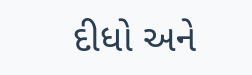દીધો અને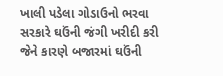ખાલી પડેલા ગોડાઉનો ભરવા સરકારે ઘઉંની જંગી ખરીદી કરી જેને કારણે બજારમાં ઘઉંની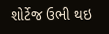શોર્ટેજ ઉભી થઇ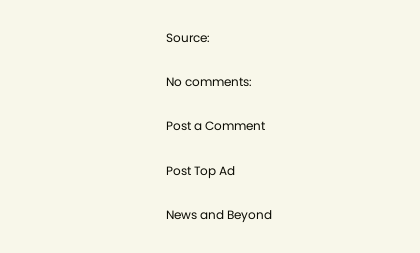Source:

No comments:

Post a Comment

Post Top Ad

News and Beyond